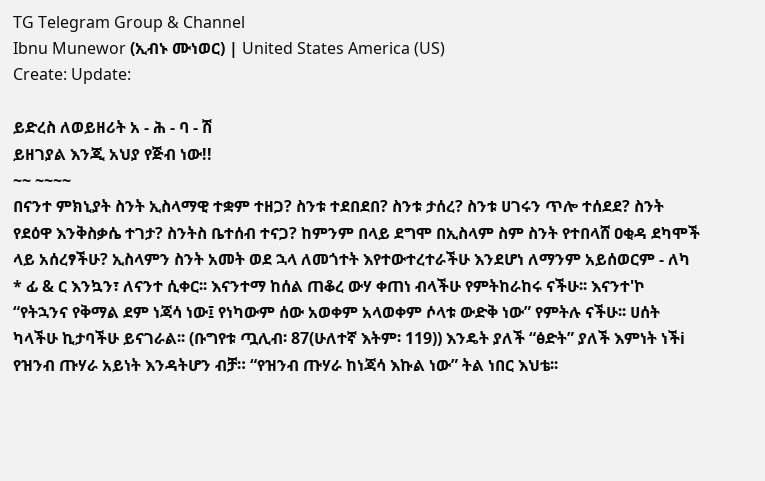TG Telegram Group & Channel
Ibnu Munewor (ኢብኑ ሙነወር) | United States America (US)
Create: Update:

ይድረስ ለወይዘሪት አ - ሕ - ባ - ሽ
ይዘገያል እንጂ አህያ የጅብ ነው!!
~~ ~~~~
በናንተ ምክኒያት ስንት ኢስላማዊ ተቋም ተዘጋ? ስንቱ ተደበደበ? ስንቱ ታሰረ? ስንቱ ሀገሩን ጥሎ ተሰደደ? ስንት የደዕዋ እንቅስቃሴ ተገታ? ስንትስ ቤተሰብ ተናጋ? ከምንም በላይ ደግሞ በኢስላም ስም ስንት የተበላሸ ዐቂዳ ደካሞች ላይ አሰረፃችሁ? ኢስላምን ስንት አመት ወደ ኋላ ለመጎተት እየተውተረተራችሁ እንደሆነ ለማንም አይሰወርም - ለካ * ፊ & ር እንኳን፣ ለናንተ ሲቀር፡፡ እናንተማ ከሰል ጠቆረ ውሃ ቀጠነ ብላችሁ የምትከራከሩ ናችሁ፡፡ እናንተ'ኮ “የትኋንና የቅማል ደም ነጃሳ ነው፤ የነካውም ሰው አወቀም አላወቀም ሶላቱ ውድቅ ነው” የምትሉ ናችሁ፡፡ ሀሰት ካላችሁ ኪታባችሁ ይናገራል፡፡ (ቡግየቱ ጧሊብ፡ 87(ሁለተኛ እትም፡ 119)) እንዴት ያለች “ፅድት” ያለች እምነት ነችi የዝንብ ጡሃራ አይነት እንዳትሆን ብቻ። “የዝንብ ጡሃራ ከነጃሳ እኩል ነው” ትል ነበር እህቴ፡፡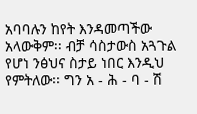አባባሉን ከየት እንዳመጣችው አላውቅም፡፡ ብቻ ሳስታውስ አጓጉል የሆነ ንፅህና ስታይ ነበር እንዲህ የምትለው፡፡ ግን አ - ሕ - ባ - ሽ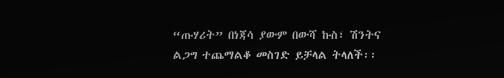“ጡሃሪት” በነጃሳ ያውም በውሻ ኩስ፣ ሽንትና ልጋግ ተጨማልቆ መስገድ ይቻላል ትላለች፡፡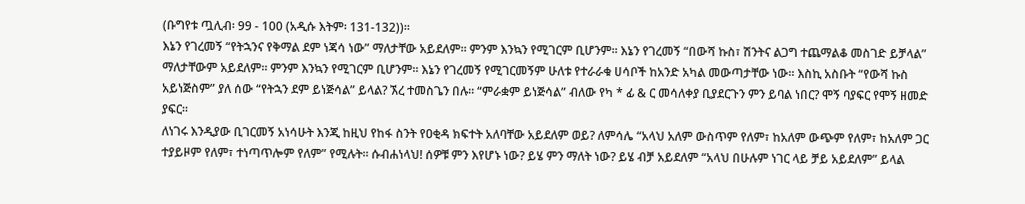(ቡግየቱ ጧሊብ፡ 99 - 100 (አዲሱ እትም፡ 131-132))፡፡
እኔን የገረመኝ “የትኋንና የቅማል ደም ነጃሳ ነው” ማለታቸው አይደለም፡፡ ምንም እንኳን የሚገርም ቢሆንም፡፡ እኔን የገረመኝ “በውሻ ኩስ፣ ሽንትና ልጋግ ተጨማልቆ መስገድ ይቻላል” ማለታቸውም አይደለም፡፡ ምንም እንኳን የሚገርም ቢሆንም፡፡ እኔን የገረመኝ የሚገርመኝም ሁለቱ የተራራቁ ሀሳቦች ከአንድ አካል መውጣታቸው ነው፡፡ እስኪ አስቡት “የውሻ ኩስ አይነጅስም” ያለ ሰው “የትኋን ደም ይነጅሳል” ይላል? ኧረ ተመስጌን በሉ። “ምራቋም ይነጅሳል” ብለው የካ * ፊ & ር መሳለቀያ ቢያደርጉን ምን ይባል ነበር? ሞኝ ባያፍር የሞኝ ዘመድ ያፍር፡፡
ለነገሩ እንዲያው ቢገርመኝ አነሳሁት እንጂ ከዚህ የከፋ ስንት የዐቂዳ ክፍተት አለባቸው አይደለም ወይ? ለምሳሌ “አላህ አለም ውስጥም የለም፣ ከአለም ውጭም የለም፣ ከአለም ጋር ተያይዞም የለም፣ ተነጣጥሎም የለም” የሚሉት፡፡ ሱብሐነላህ! ሰዎቹ ምን እየሆኑ ነው? ይሄ ምን ማለት ነው? ይሄ ብቻ አይደለም “አላህ በሁሉም ነገር ላይ ቻይ አይደለም” ይላል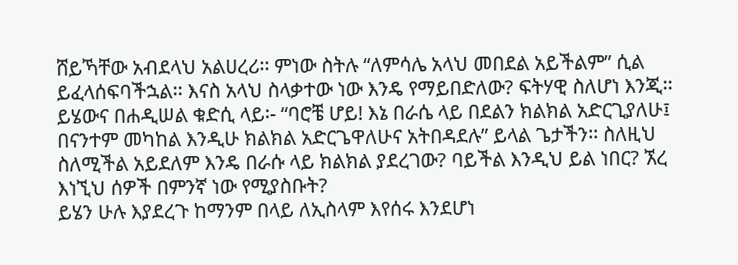ሸይኻቸው አብደላህ አልሀረሪ፡፡ ምነው ስትሉ “ለምሳሌ አላህ መበደል አይችልም” ሲል ይፈላሰፍባችኋል፡፡ እናስ አላህ ስላቃተው ነው እንዴ የማይበድለው? ፍትሃዊ ስለሆነ እንጂ፡፡ ይሄውና በሐዲሠል ቁድሲ ላይ፡- “ባሮቼ ሆይ! እኔ በራሴ ላይ በደልን ክልክል አድርጊያለሁ፤ በናንተም መካከል እንዲሁ ክልክል አድርጌዋለሁና አትበዳደሉ” ይላል ጌታችን፡፡ ስለዚህ ስለሚችል አይደለም እንዴ በራሱ ላይ ክልክል ያደረገው? ባይችል እንዲህ ይል ነበር? ኧረ እነኚህ ሰዎች በምንኛ ነው የሚያስቡት?
ይሄን ሁሉ እያደረጉ ከማንም በላይ ለኢስላም እየሰሩ እንደሆነ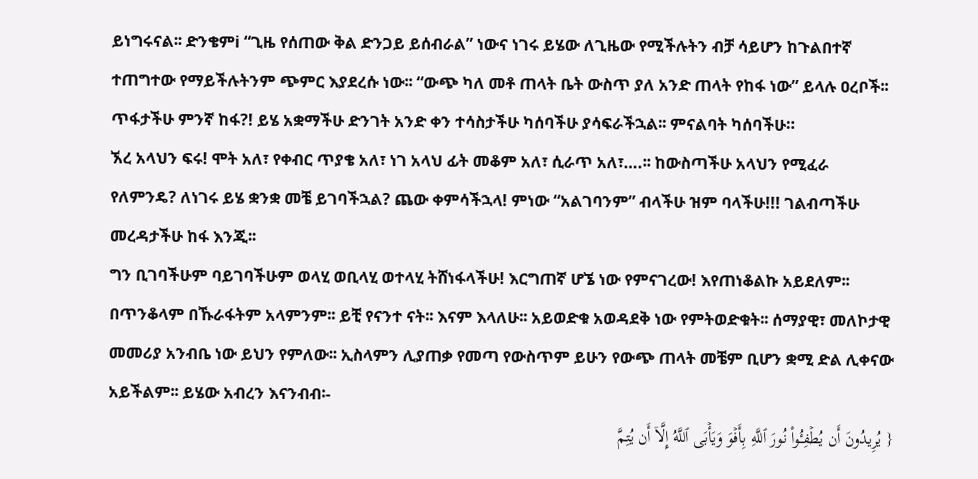ይነግሩናል፡፡ ድንቄምi “ጊዜ የሰጠው ቅል ድንጋይ ይሰብራል” ነውና ነገሩ ይሄው ለጊዜው የሚችሉትን ብቻ ሳይሆን ከጉልበተኛ ተጠግተው የማይችሉትንም ጭምር እያደረሱ ነው፡፡ “ውጭ ካለ መቶ ጠላት ቤት ውስጥ ያለ አንድ ጠላት የከፋ ነው” ይላሉ ዐረቦች፡፡ ጥፋታችሁ ምንኛ ከፋ?! ይሄ አቋማችሁ ድንገት አንድ ቀን ተሳስታችሁ ካሰባችሁ ያሳፍራችኋል፡፡ ምናልባት ካሰባችሁ።
ኧረ አላህን ፍሩ! ሞት አለ፣ የቀብር ጥያቄ አለ፣ ነገ አላህ ፊት መቆም አለ፣ ሲራጥ አለ፣….፡፡ ከውስጣችሁ አላህን የሚፈራ የለምንዴ? ለነገሩ ይሄ ቋንቋ መቼ ይገባችኋል? ጨው ቀምሳችኋላ! ምነው “አልገባንም” ብላችሁ ዝም ባላችሁ!!! ገልብጣችሁ መረዳታችሁ ከፋ እንጂ፡፡
ግን ቢገባችሁም ባይገባችሁም ወላሂ ወቢላሂ ወተላሂ ትሸነፋላችሁ! እርግጠኛ ሆኜ ነው የምናገረው! እየጠነቆልኩ አይደለም፡፡ በጥንቆላም በኹራፋትም አላምንም፡፡ ይቺ የናንተ ናት፡፡ እናም እላለሁ፡፡ አይወድቁ አወዳደቅ ነው የምትወድቁት፡፡ ሰማያዊ፣ መለኮታዊ መመሪያ አንብቤ ነው ይህን የምለው፡፡ ኢስላምን ሊያጠቃ የመጣ የውስጥም ይሁን የውጭ ጠላት መቼም ቢሆን ቋሚ ድል ሊቀናው አይችልም፡፡ ይሄው አብረን እናንብብ፡-
{ یُرِیدُونَ أَن یُطۡفِـُٔوا۟ نُورَ ٱللَّهِ بِأَفۡوَ وَیَأۡبَى ٱللَّهُ إِلَّاۤ أَن یُتِمَّ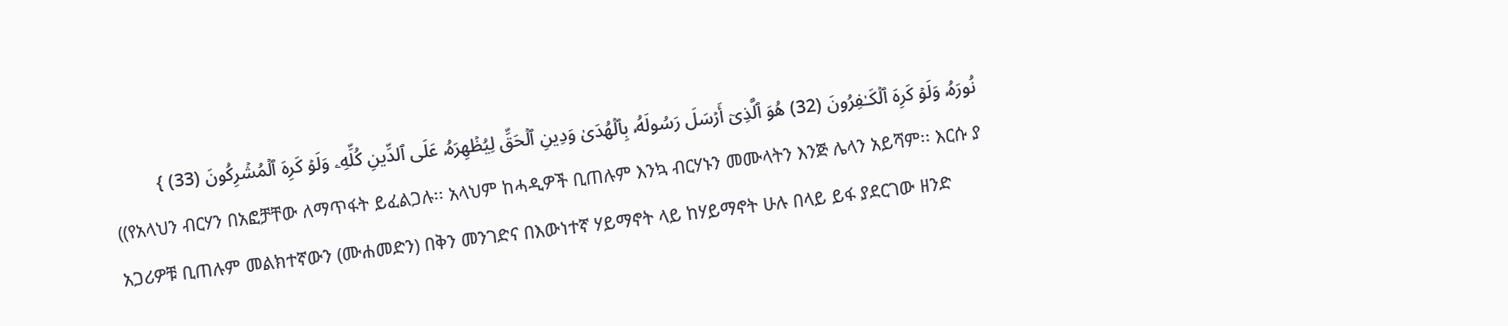نُورَهُۥ وَلَوۡ كَرِهَ ٱلۡكَـٰفِرُونَ (32) هُوَ ٱلَّذِیۤ أَرۡسَلَ رَسُولَهُۥ بِٱلۡهُدَىٰ وَدِینِ ٱلۡحَقِّ لِیُظۡهِرَهُۥ عَلَى ٱلدِّینِ كُلِّهِۦ وَلَوۡ كَرِهَ ٱلۡمُشۡرِكُونَ (33) }
((የአላህን ብርሃን በአፎቻቸው ለማጥፋት ይፈልጋሉ፡፡ አላህም ከሓዲዎች ቢጠሉም እንኳ ብርሃኑን መሙላትን እንጅ ሌላን አይሻም፡፡ እርሱ ያ አጋሪዎቹ ቢጠሉም መልክተኛውን (ሙሐመድን) በቅን መንገድና በእውነተኛ ሃይማኖት ላይ ከሃይማኖት ሁሉ በላይ ይፋ ያደርገው ዘንድ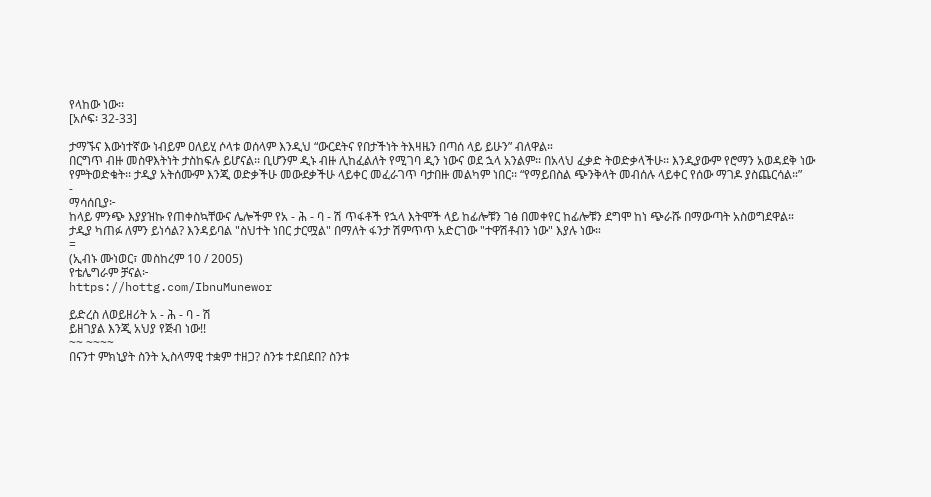የላከው ነው፡፡
[አሶፍ፡ 32-33]

ታማኙና እውነተኛው ነብይም ዐለይሂ ሶላቱ ወሰላም እንዲህ “ውርደትና የበታችነት ትእዛዜን በጣሰ ላይ ይሁን” ብለዋል።
በርግጥ ብዙ መስዋእትነት ታስከፍሉ ይሆናል፡፡ ቢሆንም ዲኑ ብዙ ሊከፈልለት የሚገባ ዲን ነውና ወደ ኋላ አንልም፡፡ በአላህ ፈቃድ ትወድቃላችሁ፡፡ እንዲያውም የሮማን አወዳደቅ ነው የምትወድቁት፡፡ ታዲያ አትሰሙም እንጂ ወድቃችሁ መውደቃችሁ ላይቀር መፈራገጥ ባታበዙ መልካም ነበር፡፡ “የማይበስል ጭንቅላት መብሰሉ ላይቀር የሰው ማገዶ ያስጨርሳል።”
-
ማሳሰቢያ፦
ከላይ ምንጭ እያያዝኩ የጠቀስኳቸውና ሌሎችም የአ - ሕ - ባ - ሽ ጥፋቶች የኋላ እትሞች ላይ ከፊሎቹን ገፅ በመቀየር ከፊሎቹን ደግሞ ከነ ጭራሹ በማውጣት አስወግደዋል። ታዲያ ካጠፉ ለምን ይነሳል? እንዳይባል "ስህተት ነበር ታርሟል" በማለት ፋንታ ሽምጥጥ አድርገው "ተዋሽቶብን ነው" እያሉ ነው።
=
(ኢብኑ ሙነወር፣ መስከረም 10 / 2005)
የቴሌግራም ቻናል፦
https://hottg.com/IbnuMunewor

ይድረስ ለወይዘሪት አ - ሕ - ባ - ሽ
ይዘገያል እንጂ አህያ የጅብ ነው!!
~~ ~~~~
በናንተ ምክኒያት ስንት ኢስላማዊ ተቋም ተዘጋ? ስንቱ ተደበደበ? ስንቱ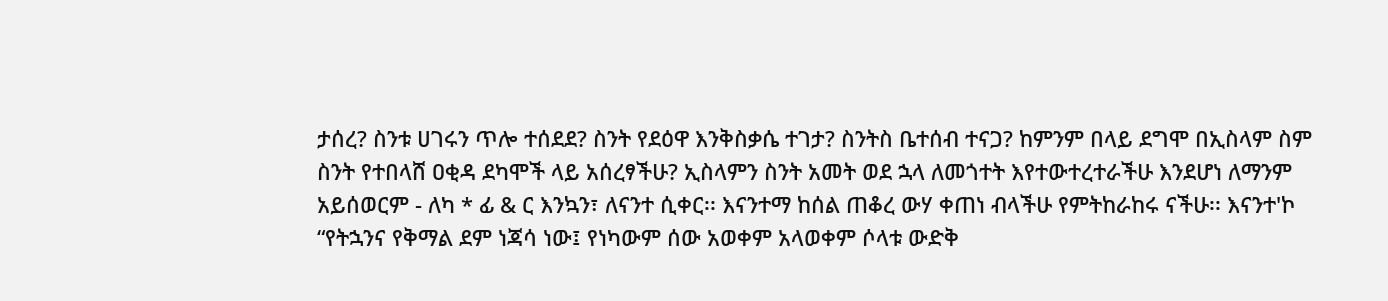ታሰረ? ስንቱ ሀገሩን ጥሎ ተሰደደ? ስንት የደዕዋ እንቅስቃሴ ተገታ? ስንትስ ቤተሰብ ተናጋ? ከምንም በላይ ደግሞ በኢስላም ስም ስንት የተበላሸ ዐቂዳ ደካሞች ላይ አሰረፃችሁ? ኢስላምን ስንት አመት ወደ ኋላ ለመጎተት እየተውተረተራችሁ እንደሆነ ለማንም አይሰወርም - ለካ * ፊ & ር እንኳን፣ ለናንተ ሲቀር፡፡ እናንተማ ከሰል ጠቆረ ውሃ ቀጠነ ብላችሁ የምትከራከሩ ናችሁ፡፡ እናንተ'ኮ “የትኋንና የቅማል ደም ነጃሳ ነው፤ የነካውም ሰው አወቀም አላወቀም ሶላቱ ውድቅ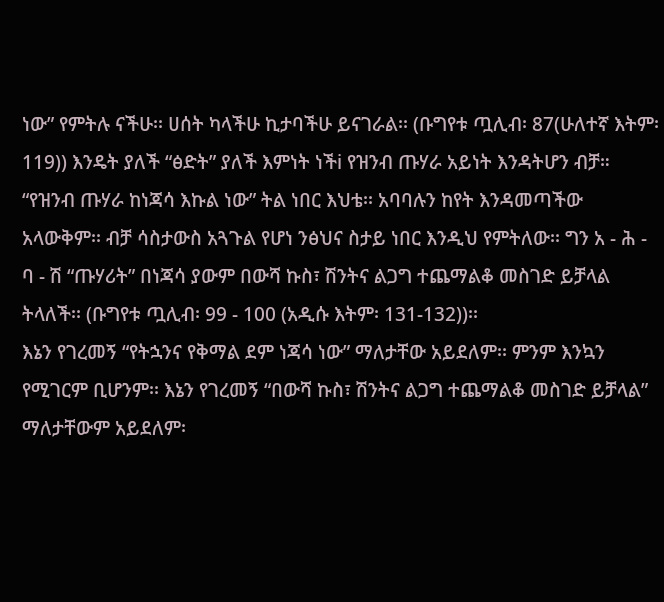ነው” የምትሉ ናችሁ፡፡ ሀሰት ካላችሁ ኪታባችሁ ይናገራል፡፡ (ቡግየቱ ጧሊብ፡ 87(ሁለተኛ እትም፡ 119)) እንዴት ያለች “ፅድት” ያለች እምነት ነችi የዝንብ ጡሃራ አይነት እንዳትሆን ብቻ። “የዝንብ ጡሃራ ከነጃሳ እኩል ነው” ትል ነበር እህቴ፡፡ አባባሉን ከየት እንዳመጣችው አላውቅም፡፡ ብቻ ሳስታውስ አጓጉል የሆነ ንፅህና ስታይ ነበር እንዲህ የምትለው፡፡ ግን አ - ሕ - ባ - ሽ “ጡሃሪት” በነጃሳ ያውም በውሻ ኩስ፣ ሽንትና ልጋግ ተጨማልቆ መስገድ ይቻላል ትላለች፡፡ (ቡግየቱ ጧሊብ፡ 99 - 100 (አዲሱ እትም፡ 131-132))፡፡
እኔን የገረመኝ “የትኋንና የቅማል ደም ነጃሳ ነው” ማለታቸው አይደለም፡፡ ምንም እንኳን የሚገርም ቢሆንም፡፡ እኔን የገረመኝ “በውሻ ኩስ፣ ሽንትና ልጋግ ተጨማልቆ መስገድ ይቻላል” ማለታቸውም አይደለም፡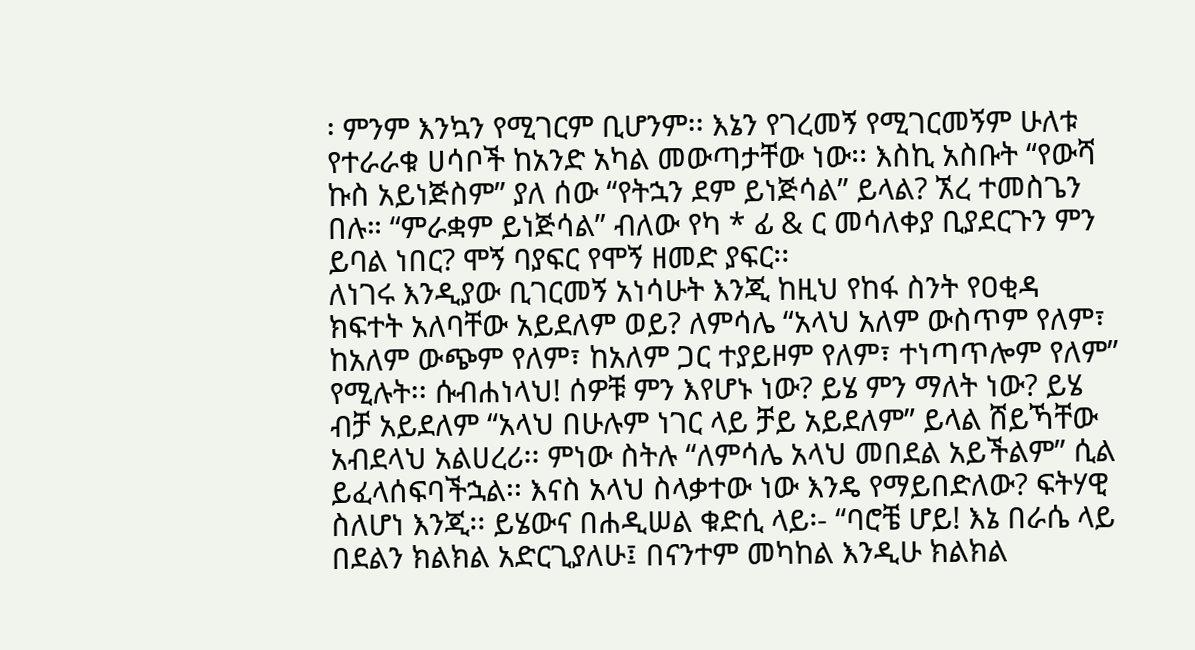፡ ምንም እንኳን የሚገርም ቢሆንም፡፡ እኔን የገረመኝ የሚገርመኝም ሁለቱ የተራራቁ ሀሳቦች ከአንድ አካል መውጣታቸው ነው፡፡ እስኪ አስቡት “የውሻ ኩስ አይነጅስም” ያለ ሰው “የትኋን ደም ይነጅሳል” ይላል? ኧረ ተመስጌን በሉ። “ምራቋም ይነጅሳል” ብለው የካ * ፊ & ር መሳለቀያ ቢያደርጉን ምን ይባል ነበር? ሞኝ ባያፍር የሞኝ ዘመድ ያፍር፡፡
ለነገሩ እንዲያው ቢገርመኝ አነሳሁት እንጂ ከዚህ የከፋ ስንት የዐቂዳ ክፍተት አለባቸው አይደለም ወይ? ለምሳሌ “አላህ አለም ውስጥም የለም፣ ከአለም ውጭም የለም፣ ከአለም ጋር ተያይዞም የለም፣ ተነጣጥሎም የለም” የሚሉት፡፡ ሱብሐነላህ! ሰዎቹ ምን እየሆኑ ነው? ይሄ ምን ማለት ነው? ይሄ ብቻ አይደለም “አላህ በሁሉም ነገር ላይ ቻይ አይደለም” ይላል ሸይኻቸው አብደላህ አልሀረሪ፡፡ ምነው ስትሉ “ለምሳሌ አላህ መበደል አይችልም” ሲል ይፈላሰፍባችኋል፡፡ እናስ አላህ ስላቃተው ነው እንዴ የማይበድለው? ፍትሃዊ ስለሆነ እንጂ፡፡ ይሄውና በሐዲሠል ቁድሲ ላይ፡- “ባሮቼ ሆይ! እኔ በራሴ ላይ በደልን ክልክል አድርጊያለሁ፤ በናንተም መካከል እንዲሁ ክልክል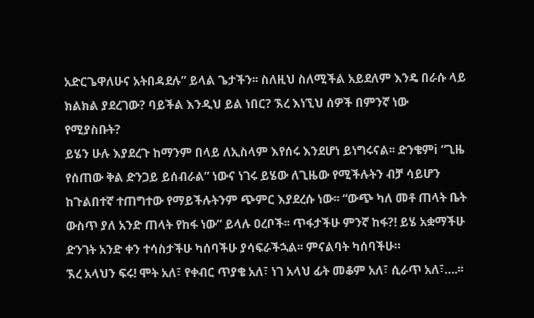አድርጌዋለሁና አትበዳደሉ” ይላል ጌታችን፡፡ ስለዚህ ስለሚችል አይደለም እንዴ በራሱ ላይ ክልክል ያደረገው? ባይችል እንዲህ ይል ነበር? ኧረ እነኚህ ሰዎች በምንኛ ነው የሚያስቡት?
ይሄን ሁሉ እያደረጉ ከማንም በላይ ለኢስላም እየሰሩ እንደሆነ ይነግሩናል፡፡ ድንቄምi “ጊዜ የሰጠው ቅል ድንጋይ ይሰብራል” ነውና ነገሩ ይሄው ለጊዜው የሚችሉትን ብቻ ሳይሆን ከጉልበተኛ ተጠግተው የማይችሉትንም ጭምር እያደረሱ ነው፡፡ “ውጭ ካለ መቶ ጠላት ቤት ውስጥ ያለ አንድ ጠላት የከፋ ነው” ይላሉ ዐረቦች፡፡ ጥፋታችሁ ምንኛ ከፋ?! ይሄ አቋማችሁ ድንገት አንድ ቀን ተሳስታችሁ ካሰባችሁ ያሳፍራችኋል፡፡ ምናልባት ካሰባችሁ።
ኧረ አላህን ፍሩ! ሞት አለ፣ የቀብር ጥያቄ አለ፣ ነገ አላህ ፊት መቆም አለ፣ ሲራጥ አለ፣….፡፡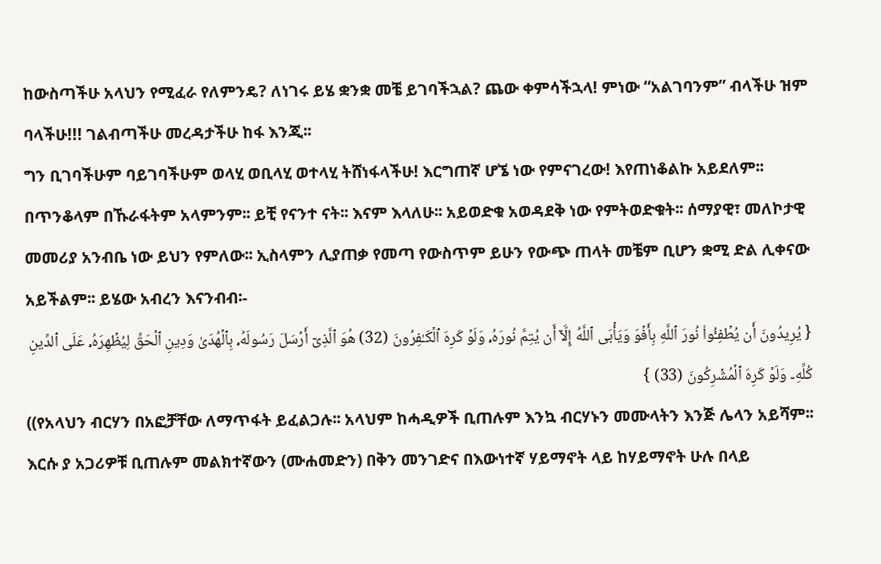ከውስጣችሁ አላህን የሚፈራ የለምንዴ? ለነገሩ ይሄ ቋንቋ መቼ ይገባችኋል? ጨው ቀምሳችኋላ! ምነው “አልገባንም” ብላችሁ ዝም ባላችሁ!!! ገልብጣችሁ መረዳታችሁ ከፋ እንጂ፡፡
ግን ቢገባችሁም ባይገባችሁም ወላሂ ወቢላሂ ወተላሂ ትሸነፋላችሁ! እርግጠኛ ሆኜ ነው የምናገረው! እየጠነቆልኩ አይደለም፡፡ በጥንቆላም በኹራፋትም አላምንም፡፡ ይቺ የናንተ ናት፡፡ እናም እላለሁ፡፡ አይወድቁ አወዳደቅ ነው የምትወድቁት፡፡ ሰማያዊ፣ መለኮታዊ መመሪያ አንብቤ ነው ይህን የምለው፡፡ ኢስላምን ሊያጠቃ የመጣ የውስጥም ይሁን የውጭ ጠላት መቼም ቢሆን ቋሚ ድል ሊቀናው አይችልም፡፡ ይሄው አብረን እናንብብ፡-
{ یُرِیدُونَ أَن یُطۡفِـُٔوا۟ نُورَ ٱللَّهِ بِأَفۡوَ وَیَأۡبَى ٱللَّهُ إِلَّاۤ أَن یُتِمَّ نُورَهُۥ وَلَوۡ كَرِهَ ٱلۡكَـٰفِرُونَ (32) هُوَ ٱلَّذِیۤ أَرۡسَلَ رَسُولَهُۥ بِٱلۡهُدَىٰ وَدِینِ ٱلۡحَقِّ لِیُظۡهِرَهُۥ عَلَى ٱلدِّینِ كُلِّهِۦ وَلَوۡ كَرِهَ ٱلۡمُشۡرِكُونَ (33) }
((የአላህን ብርሃን በአፎቻቸው ለማጥፋት ይፈልጋሉ፡፡ አላህም ከሓዲዎች ቢጠሉም እንኳ ብርሃኑን መሙላትን እንጅ ሌላን አይሻም፡፡ እርሱ ያ አጋሪዎቹ ቢጠሉም መልክተኛውን (ሙሐመድን) በቅን መንገድና በእውነተኛ ሃይማኖት ላይ ከሃይማኖት ሁሉ በላይ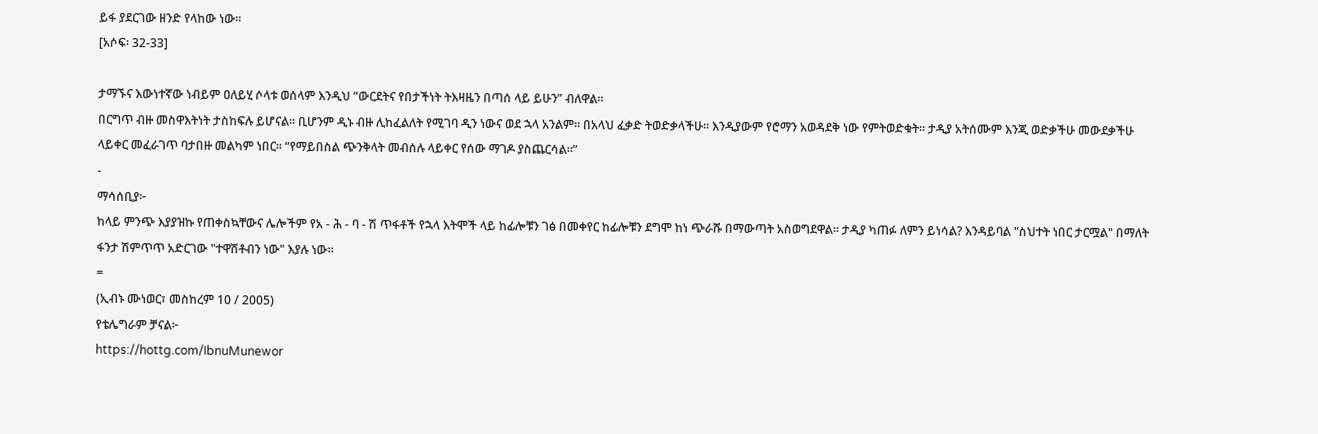ይፋ ያደርገው ዘንድ የላከው ነው፡፡
[አሶፍ፡ 32-33]

ታማኙና እውነተኛው ነብይም ዐለይሂ ሶላቱ ወሰላም እንዲህ “ውርደትና የበታችነት ትእዛዜን በጣሰ ላይ ይሁን” ብለዋል።
በርግጥ ብዙ መስዋእትነት ታስከፍሉ ይሆናል፡፡ ቢሆንም ዲኑ ብዙ ሊከፈልለት የሚገባ ዲን ነውና ወደ ኋላ አንልም፡፡ በአላህ ፈቃድ ትወድቃላችሁ፡፡ እንዲያውም የሮማን አወዳደቅ ነው የምትወድቁት፡፡ ታዲያ አትሰሙም እንጂ ወድቃችሁ መውደቃችሁ ላይቀር መፈራገጥ ባታበዙ መልካም ነበር፡፡ “የማይበስል ጭንቅላት መብሰሉ ላይቀር የሰው ማገዶ ያስጨርሳል።”
-
ማሳሰቢያ፦
ከላይ ምንጭ እያያዝኩ የጠቀስኳቸውና ሌሎችም የአ - ሕ - ባ - ሽ ጥፋቶች የኋላ እትሞች ላይ ከፊሎቹን ገፅ በመቀየር ከፊሎቹን ደግሞ ከነ ጭራሹ በማውጣት አስወግደዋል። ታዲያ ካጠፉ ለምን ይነሳል? እንዳይባል "ስህተት ነበር ታርሟል" በማለት ፋንታ ሽምጥጥ አድርገው "ተዋሽቶብን ነው" እያሉ ነው።
=
(ኢብኑ ሙነወር፣ መስከረም 10 / 2005)
የቴሌግራም ቻናል፦
https://hottg.com/IbnuMunewor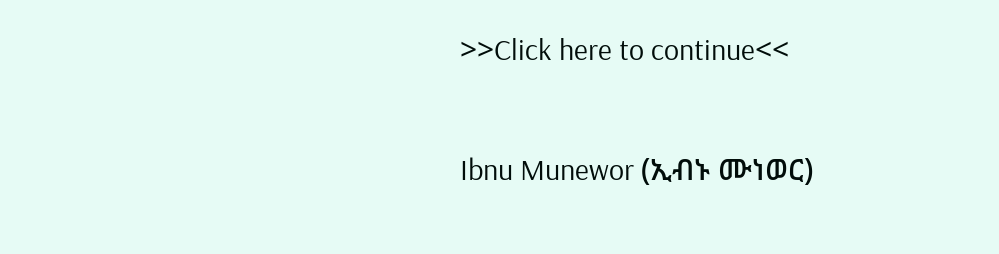>>Click here to continue<<

Ibnu Munewor (ኢብኑ ሙነወር)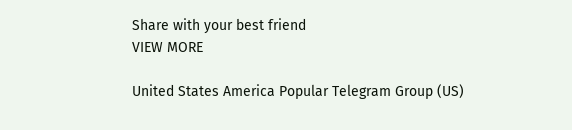Share with your best friend
VIEW MORE

United States America Popular Telegram Group (US)